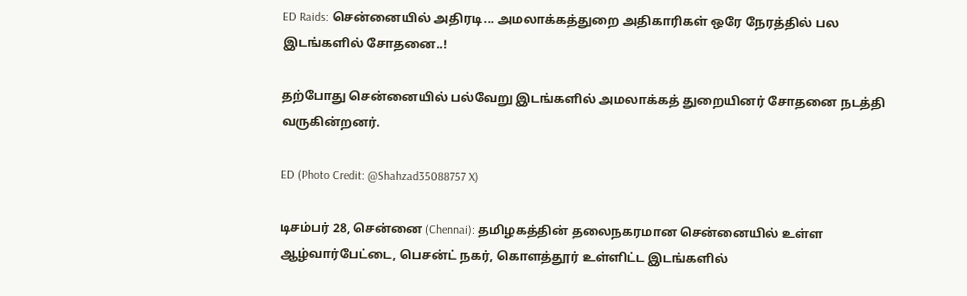ED Raids: சென்னையில் அதிரடி... அமலாக்கத்துறை அதிகாரிகள் ஒரே நேரத்தில் பல இடங்களில் சோதனை..!

தற்போது சென்னையில் பல்வேறு இடங்களில் அமலாக்கத் துறையினர் சோதனை நடத்தி வருகின்றனர்.

ED (Photo Credit: @Shahzad35088757 X)

டிசம்பர் 28, சென்னை (Chennai): தமிழகத்தின் தலைநகரமான சென்னையில் உள்ள ஆழ்வார்பேட்டை, பெசன்ட் நகர், கொளத்தூர் உள்ளிட்ட இடங்களில்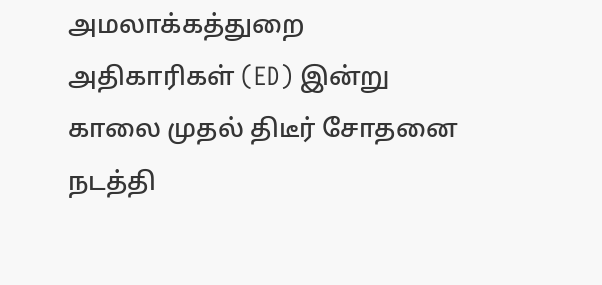அமலாக்கத்துறை அதிகாரிகள் (ED) இன்று காலை முதல் திடீர் சோதனை நடத்தி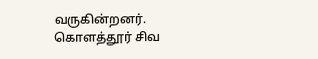வருகின்றனர். கொளத்தூர் சிவ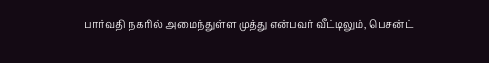பார்வதி நகரில் அமைந்துள்ள முத்து என்பவர் வீட்டிலும், பெசன்ட்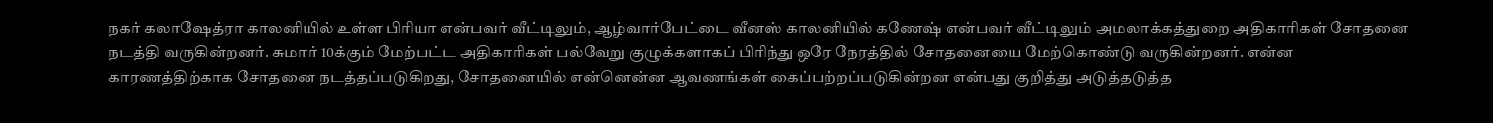நகர் கலாஷேத்ரா காலனியில் உள்ள பிரியா என்பவர் வீட்டிலும், ஆழ்வார்பேட்டை வீனஸ் காலனியில் கணேஷ் என்பவர் வீட்டிலும் அமலாக்கத்துறை அதிகாரிகள் சோதனை நடத்தி வருகின்றனர். சுமார் 10க்கும் மேற்பட்ட அதிகாரிகள் பல்வேறு குழுக்களாகப் பிரிந்து ஒரே நேரத்தில் சோதனையை மேற்கொண்டு வருகின்றனர். என்ன காரணத்திற்காக சோதனை நடத்தப்படுகிறது, சோதனையில் என்னென்ன ஆவணங்கள் கைப்பற்றப்படுகின்றன என்பது குறித்து அடுத்தடுத்த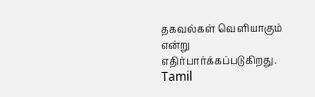தகவல்கள் வெளியாகும் என்று எதிர்பார்க்கப்படுகிறது.  Tamil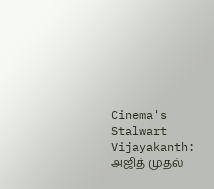Cinema's Stalwart Vijayakanth: அஜித் முதல்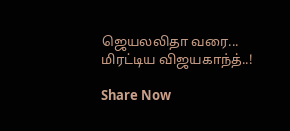ஜெயலலிதா வரை... மிரட்டிய விஜயகாந்த்..!

Share Now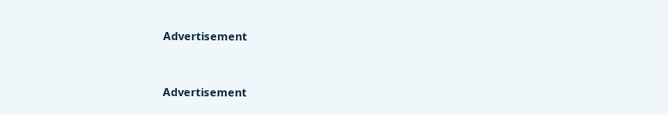Advertisement


Advertisement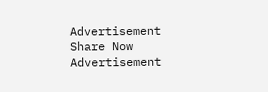Advertisement
Share Now
Advertisement